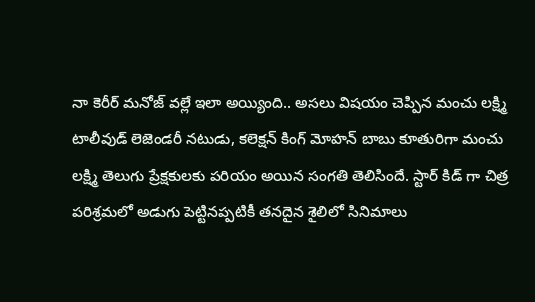నా కెరీర్ మనోజ్ వల్లే ఇలా అయ్యింది.. అసలు విషయం చెప్పిన మంచు లక్ష్మి
టాలీవుడ్ లెజెండరీ నటుడు, కలెక్షన్ కింగ్ మోహన్ బాబు కూతురిగా మంచు లక్ష్మి తెలుగు ప్రేక్షకులకు పరియం అయిన సంగతి తెలిసిందే. స్టార్ కిడ్ గా చిత్ర పరిశ్రమలో అడుగు పెట్టినప్పటికీ తనదైన శైలిలో సినిమాలు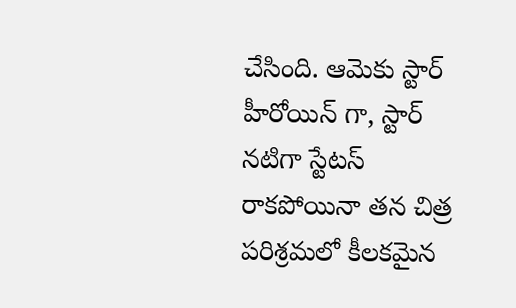చేసింది. ఆమెకు స్టార్ హీరోయిన్ గా, స్టార్ నటిగా స్టేటస్ రాకపోయినా తన చిత్ర పరిశ్రమలో కీలకమైన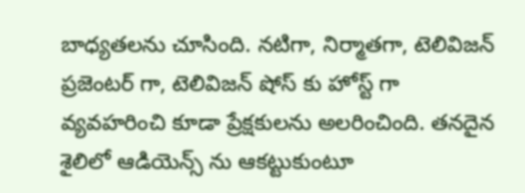బాధ్యతలను చూసింది. నటిగా, నిర్మాతగా, టెలివిజన్ ప్రజెంటర్ గా, టెలివిజన్ షోస్ కు హోస్ట్ గా వ్యవహరించి కూడా ప్రేక్షకులను అలరించింది. తనదైన శైలిలో ఆడియెన్స్ ను ఆకట్టుకుంటూ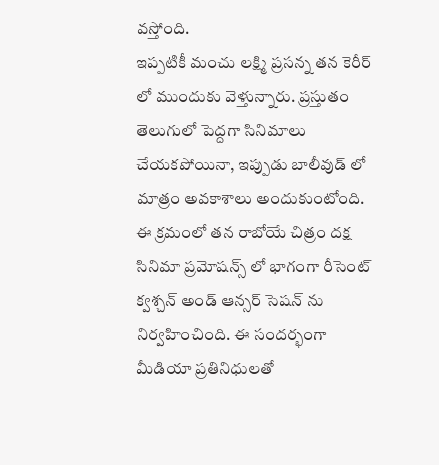వస్తోంది.
ఇప్పటికీ మంచు లక్ష్మి ప్రసన్న తన కెరీర్ లో ముందుకు వెళ్తున్నారు. ప్రస్తుతం తెలుగులో పెద్దగా సినిమాలు చేయకపోయినా, ఇప్పుడు బాలీవుడ్ లో మాత్రం అవకాశాలు అందుకుంటోంది. ఈ క్రమంలో తన రాబోయే చిత్రం దక్ష సినిమా ప్రమోషన్స్ లో భాగంగా రీసెంట్ క్వశ్చన్ అండ్ ఆన్సర్ సెషన్ ను నిర్వహించింది. ఈ సందర్భంగా మీడియా ప్రతినిధులతో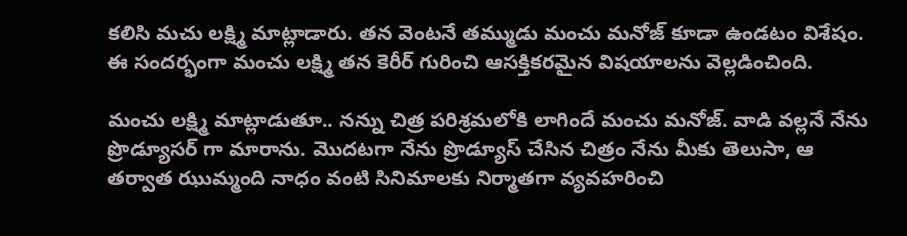కలిసి మచు లక్ష్మి మాట్లాడారు. తన వెంటనే తమ్ముడు మంచు మనోజ్ కూడా ఉండటం విశేషం. ఈ సందర్భంగా మంచు లక్ష్మి తన కెరీర్ గురించి ఆసక్తికరమైన విషయాలను వెల్లడించింది.

మంచు లక్ష్మి మాట్లాడుతూ.. నన్ను చిత్ర పరిశ్రమలోకి లాగిందే మంచు మనోజ్. వాడి వల్లనే నేను ప్రొడ్యూసర్ గా మారాను. మొదటగా నేను ప్రొడ్యూస్ చేసిన చిత్రం నేను మీకు తెలుసా, ఆ తర్వాత ఝుమ్మంది నాధం వంటి సినిమాలకు నిర్మాతగా వ్యవహరించి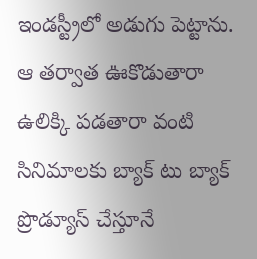ఇండస్ట్రీలో అడుగు పెట్టాను. ఆ తర్వాత ఊకొడుతారా ఉలిక్కి పడతారా వంటి సినిమాలకు బ్యాక్ టు బ్యాక్ ప్రొడ్యూస్ చేస్తూనే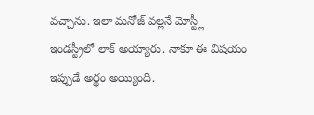వచ్చాను. ఇలా మనోజ్ వల్లనే మోస్ట్లీ ఇండస్ట్రీలో లాక్ అయ్యారు. నాకూ ఈ విషయం ఇప్పుడే అర్థం అయ్యింది.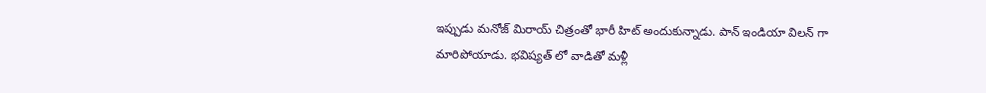ఇప్పుడు మనోజ్ మిరాయ్ చిత్రంతో భారీ హిట్ అందుకున్నాడు. పాన్ ఇండియా విలన్ గా మారిపోయాడు. భవిష్యత్ లో వాడితో మళ్లీ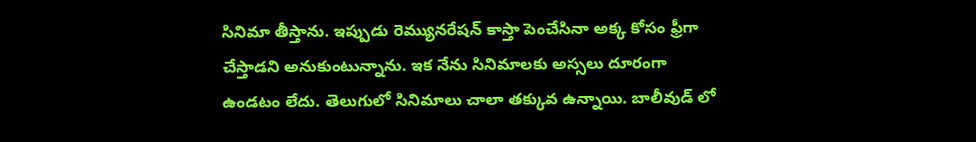సినిమా తీస్తాను. ఇప్పుడు రెమ్యునరేషన్ కాస్తా పెంచేసినా అక్క కోసం ఫ్రీగా చేస్తాడని అనుకుంటున్నాను. ఇక నేను సినిమాలకు అస్సలు దూరంగా ఉండటం లేదు. తెలుగులో సినిమాలు చాలా తక్కువ ఉన్నాయి. బాలీవుడ్ లో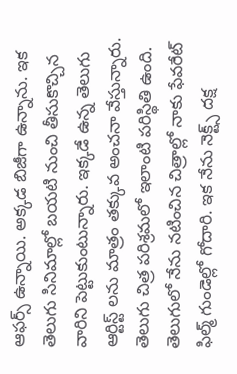ఆఫర్స్ ఉన్నాయి. అక్కడ బిజీగా ఉన్నాను. ఇక తెలుగు సినిమాల్లో బయటి నుంచి తీసుకొచ్చిన వారిని పెట్టుకుంటున్నారు. ఇక్కడే ఉన్న తెలుగు ఆర్టిస్ట్ లను మాత్రం తక్కువ అంచనా వేస్తున్నారు.
తెలుగు చిత్ర పరిశ్రమలో ఇలాంటి పరిస్థితి ఉంది. తెలుగులో నేను నటించిన చిత్రాల్లో నాకు ఫేవరేట్ ఫిల్మ్ గుండెల్లో గోదారి. ఇక నేను నెక్ట్స్ దక్ష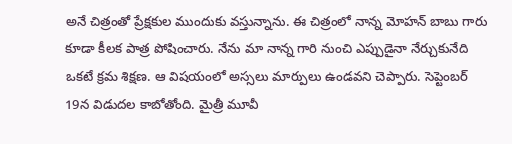అనే చిత్రంతో ప్రేక్షకుల ముందుకు వస్తున్నాను. ఈ చిత్రంలో నాన్న మోహన్ బాబు గారు కూడా కీలక పాత్ర పోషించారు. నేను మా నాన్న గారి నుంచి ఎప్పుడైనా నేర్చుకునేది ఒకటే క్రమ శిక్షణ. ఆ విషయంలో అస్సలు మార్పులు ఉండవని చెప్పారు. సెప్టెంబర్ 19న విడుదల కాబోతోంది. మైత్రీ మూవీ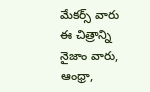మేకర్స్ వారు ఈ చిత్రాన్ని నైజాం వారు, ఆంధ్రా,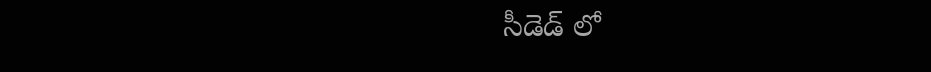సీడెడ్ లో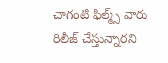చాగంటి ఫిల్మ్స్ వారు రిలీజ్ చేస్తున్నారని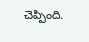చెప్పింది.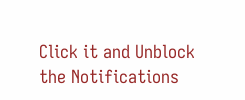Click it and Unblock the Notifications